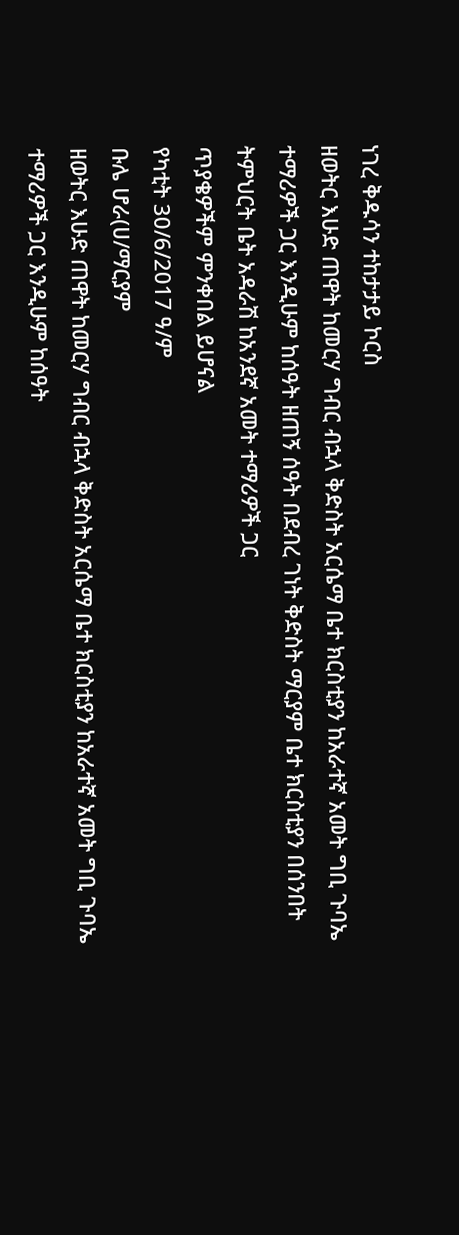ነገረ ቅዱሳን ተከታታይ ኮርስ
ዘወትር እሁድ ጠዋት ከመርሃ ግብር ብኋላ ቅድስት አርሴማ ቤተ ክርስቲያን ከአራተኛ አመት ግቢ ጉባኤ ተማሪዎች ጋር እንዲሁም ከሰዓት ዘጠኝ ሰዓት በደብረ ገነት ቅድስት ማርያም ቤተ ክርስቲያን በሰንበት ትምህርት ቤት አዳራሽ ከአንደኛ አመት ተማሪዎች ጋር
ጥያቄዎችም ምንቀበል ይሆናል
የካቲት 30/6/2017 ዓ/ም
ቡሌ ሆራ(ሀ/ማርያም
ዘወትር እሁድ ጠዋት ከመርሃ ግብር ብኋላ ቅድስት አርሴማ ቤተ ክርስቲያን ከአራተኛ አመት ግቢ ጉባኤ ተማሪዎች ጋር እንዲሁም ከሰዓት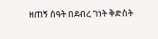ዘጠኝ ሰዓት በደብረ ገነት ቅድስት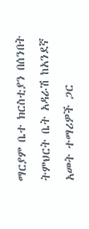ማርያም ቤተ ክርስቲያን በሰንበት ትምህርት ቤት አዳራሽ ከአንደኛ አመት ተማሪዎች ጋር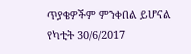ጥያቄዎችም ምንቀበል ይሆናል
የካቲት 30/6/2017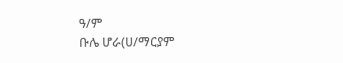ዓ/ም
ቡሌ ሆራ(ሀ/ማርያም